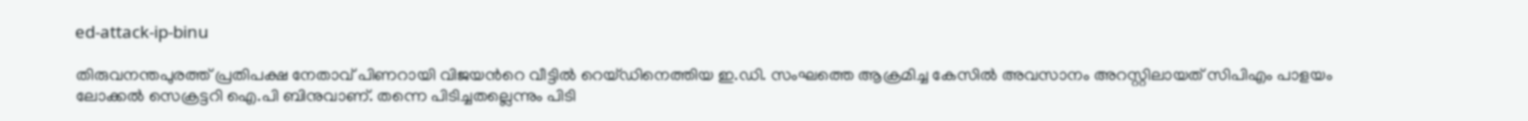ed-attack-ip-binu

തിരുവനന്തപുരത്ത് പ്രതിപക്ഷ നേതാവ് പിണറായി വിജയന്‍റെ വീട്ടില്‍ റെയ്ഡിനെത്തിയ ഇ.ഡി. സംഘത്തെ ആക്രമിച്ച കേസില്‍ അവസാനം അറസ്റ്റിലായത് സിപിഎം പാളയം ലോക്കൽ സെക്രട്ടറി ഐ.പി ബിനുവാണ്. തന്നെ പിടിച്ചതല്ലെന്നും പിടി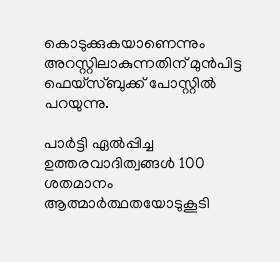കൊടുക്കുകയാണെന്നും അറസ്റ്റിലാകുന്നതിന് മുന്‍പിട്ട ഫെയ്സ്ബുക്ക് പോസ്റ്റില്‍ പറയുന്നു.

പാർട്ടി ഏൽപ്പിച്ച ഉത്തരവാദിത്വങ്ങൾ 100 ശതമാനം ആത്മാർത്ഥതയോടുകൂടി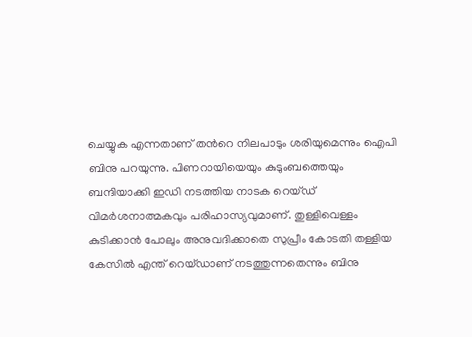ചെയ്യുക എന്നതാണ് തന്‍റെ നിലപാടും ശരിയുമെന്നും ഐപി ബിനു പറയുന്നു. പിണറായിയെയും കുടുംബത്തെയും ബന്ദിയാക്കി ഇഡി നടത്തിയ നാടക റെയ്ഡ് വിമർശനാത്മകവും പരിഹാസ്യവുമാണ്. തുള്ളിവെള്ളം കുടിക്കാന്‍ പോലും അനുവദിക്കാതെ സുപ്രീം കോടതി തള്ളിയ കേസില്‍ എന്ത് റെയ്ഡാണ് നടത്തുന്നതെന്നും ബിനു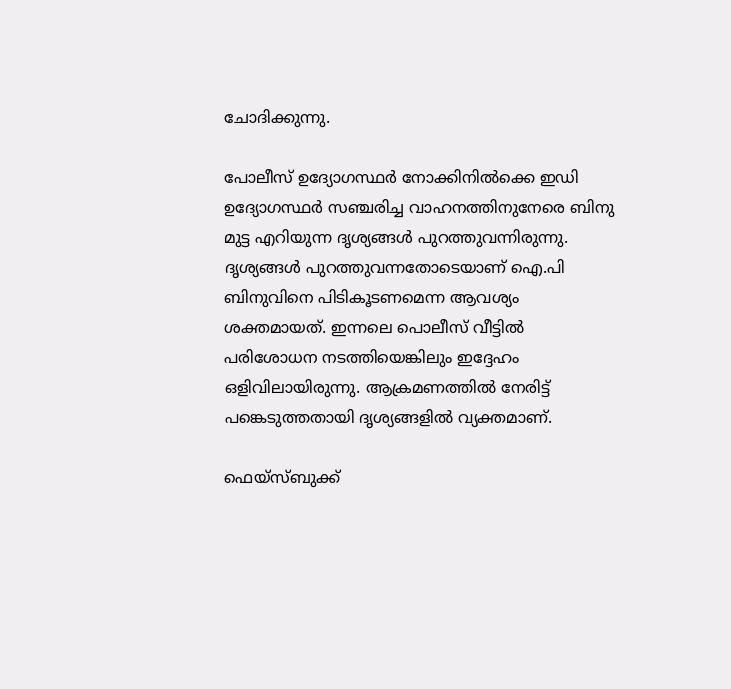ചോദിക്കുന്നു.

പോലീസ് ഉദ്യോഗസ്ഥർ നോക്കിനിൽക്കെ ഇഡി ഉദ്യോഗസ്ഥർ സഞ്ചരിച്ച വാഹനത്തിനുനേരെ ബിനു മുട്ട എറിയുന്ന ദൃശ്യങ്ങൾ പുറത്തുവന്നിരുന്നു. ദൃശ്യങ്ങൾ പുറത്തുവന്നതോടെയാണ് ഐ.പി ബിനുവിനെ പിടികൂടണമെന്ന ആവശ്യം ശക്തമായത്. ഇന്നലെ പൊലീസ് വീട്ടിൽ പരിശോധന നടത്തിയെങ്കിലും ഇദ്ദേഹം ഒളിവിലായിരുന്നു. ആക്രമണത്തിൽ നേരിട്ട് പങ്കെടുത്തതായി ദൃശ്യങ്ങളിൽ വ്യക്തമാണ്.

ഫെയ്സ്ബുക്ക്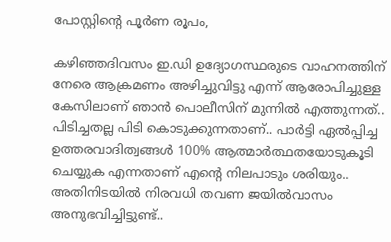പോസ്റ്റിന്‍റെ പൂര്‍ണ രൂപം,

കഴിഞ്ഞദിവസം ഇ.ഡി ഉദ്യോഗസ്ഥരുടെ വാഹനത്തിന് നേരെ ആക്രമണം അഴിച്ചുവിട്ടു എന്ന് ആരോപിച്ചുള്ള കേസിലാണ് ഞാൻ പൊലീസിന് മുന്നിൽ എത്തുന്നത്.. പിടിച്ചതല്ല പിടി കൊടുക്കുന്നതാണ്.. പാർട്ടി ഏൽപ്പിച്ച ഉത്തരവാദിത്വങ്ങൾ 100% ആത്മാർത്ഥതയോടുകൂടി ചെയ്യുക എന്നതാണ് എന്‍റെ നിലപാടും ശരിയും.. അതിനിടയിൽ നിരവധി തവണ ജയിൽവാസം അനുഭവിച്ചിട്ടുണ്ട്..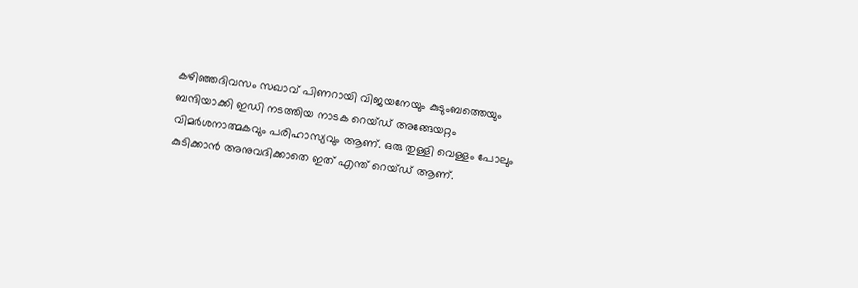കഴിഞ്ഞദിവസം സഖാവ് പിണറായി വിജയനേയും കുടുംബത്തെയും ബന്ദിയാക്കി ഇഡി നടത്തിയ നാടക റെയ്ഡ് അങ്ങേയറ്റം വിമർശനാത്മകവും പരിഹാസ്യവും ആണ്. ഒരു തുള്ളി വെള്ളം പോലും കുടിക്കാൻ അനുവദിക്കാതെ ഇത് എന്ത് റെയ്ഡ് ആണ്.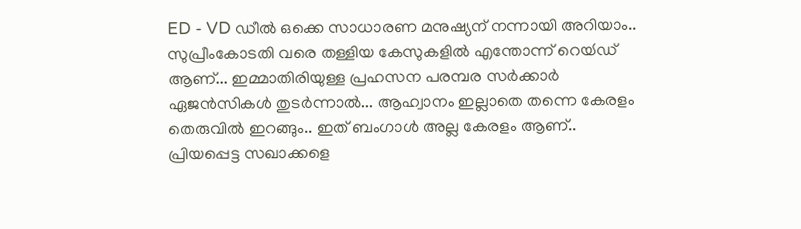ED - VD ഡീൽ ഒക്കെ സാധാരണ മനുഷ്യന് നന്നായി അറിയാം.. സുപ്രീംകോടതി വരെ തള്ളിയ കേസുകളിൽ എന്തോന്ന് റെയ്‍ഡ് ആണ്... ഇമ്മാതിരിയുള്ള പ്രഹസന പരമ്പര സർക്കാർ ഏജൻസികൾ തുടർന്നാൽ... ആഹ്വാനം ഇല്ലാതെ തന്നെ കേരളം തെരുവിൽ ഇറങ്ങും.. ഇത് ബംഗാൾ അല്ല കേരളം ആണ്.. പ്രിയപ്പെട്ട സഖാക്കളെ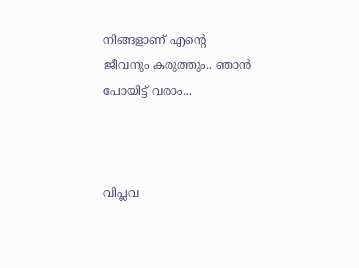നിങ്ങളാണ് എന്‍റെ  ജീവനും കരുത്തും.. ഞാൻ പോയിട്ട് വരാം...



വിപ്ലവ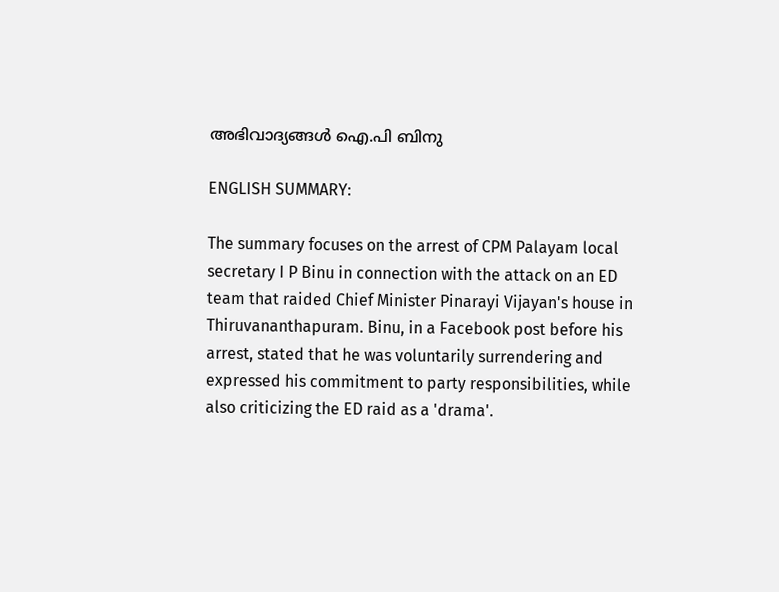അഭിവാദ്യങ്ങൾ ഐ.പി ബിനു

ENGLISH SUMMARY:

The summary focuses on the arrest of CPM Palayam local secretary I P Binu in connection with the attack on an ED team that raided Chief Minister Pinarayi Vijayan's house in Thiruvananthapuram. Binu, in a Facebook post before his arrest, stated that he was voluntarily surrendering and expressed his commitment to party responsibilities, while also criticizing the ED raid as a 'drama'.